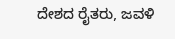ದೇಶದ ರೈತರು, ಜವಳಿ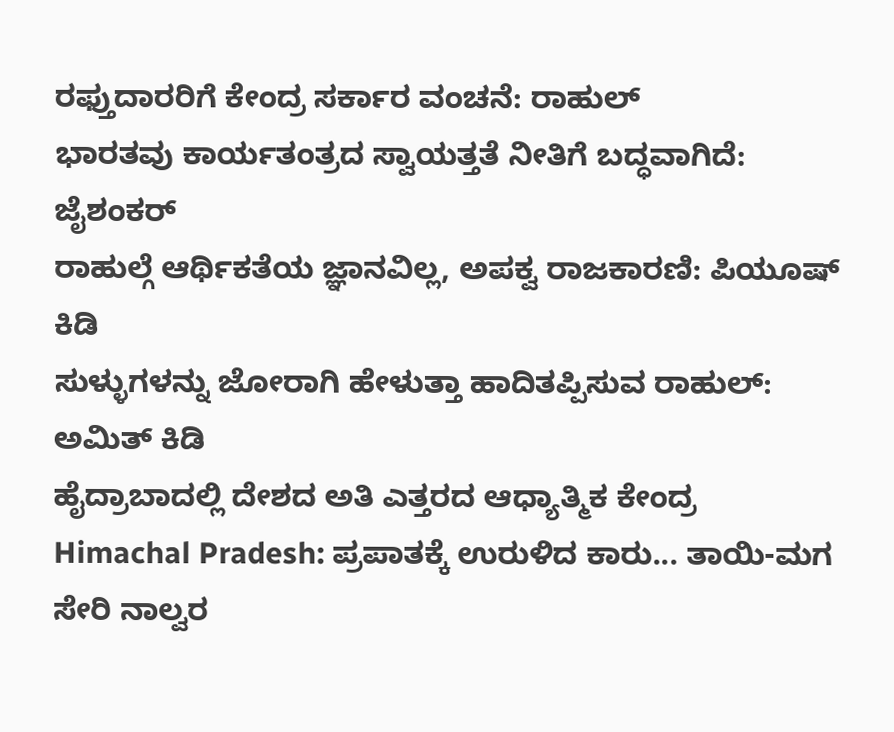ರಫ್ತುದಾರರಿಗೆ ಕೇಂದ್ರ ಸರ್ಕಾರ ವಂಚನೆ: ರಾಹುಲ್
ಭಾರತವು ಕಾರ್ಯತಂತ್ರದ ಸ್ವಾಯತ್ತತೆ ನೀತಿಗೆ ಬದ್ಧವಾಗಿದೆ: ಜೈಶಂಕರ್
ರಾಹುಲ್ಗೆ ಆರ್ಥಿಕತೆಯ ಜ್ಞಾನವಿಲ್ಲ, ಅಪಕ್ವ ರಾಜಕಾರಣಿ: ಪಿಯೂಷ್ ಕಿಡಿ
ಸುಳ್ಳುಗಳನ್ನು ಜೋರಾಗಿ ಹೇಳುತ್ತಾ ಹಾದಿತಪ್ಪಿಸುವ ರಾಹುಲ್: ಅಮಿತ್ ಕಿಡಿ
ಹೈದ್ರಾಬಾದಲ್ಲಿ ದೇಶದ ಅತಿ ಎತ್ತರದ ಆಧ್ಯಾತ್ಮಿಕ ಕೇಂದ್ರ
Himachal Pradesh: ಪ್ರಪಾತಕ್ಕೆ ಉರುಳಿದ ಕಾರು... ತಾಯಿ-ಮಗ ಸೇರಿ ನಾಲ್ವರ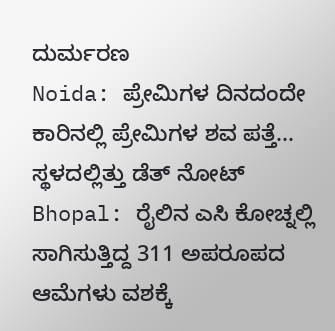ದುರ್ಮರಣ
Noida: ಪ್ರೇಮಿಗಳ ದಿನದಂದೇ ಕಾರಿನಲ್ಲಿ ಪ್ರೇಮಿಗಳ ಶವ ಪತ್ತೆ... ಸ್ಥಳದಲ್ಲಿತ್ತು ಡೆತ್ ನೋಟ್
Bhopal: ರೈಲಿನ ಎಸಿ ಕೋಚ್ನಲ್ಲಿ ಸಾಗಿಸುತ್ತಿದ್ದ 311 ಅಪರೂಪದ ಆಮೆಗಳು ವಶಕ್ಕೆ